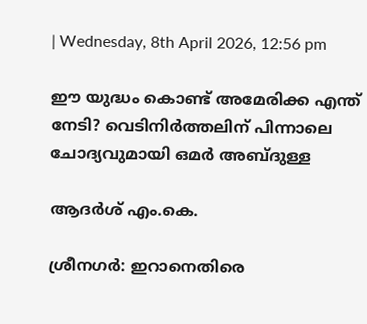| Wednesday, 8th April 2026, 12:56 pm

ഈ യുദ്ധം കൊണ്ട് അമേരിക്ക എന്ത് നേടി? വെടിനിര്‍ത്തലിന് പിന്നാലെ ചോദ്യവുമായി ഒമര്‍ അബ്ദുള്ള

ആദര്‍ശ് എം.കെ.

ശ്രീനഗര്‍: ഇറാനെതിരെ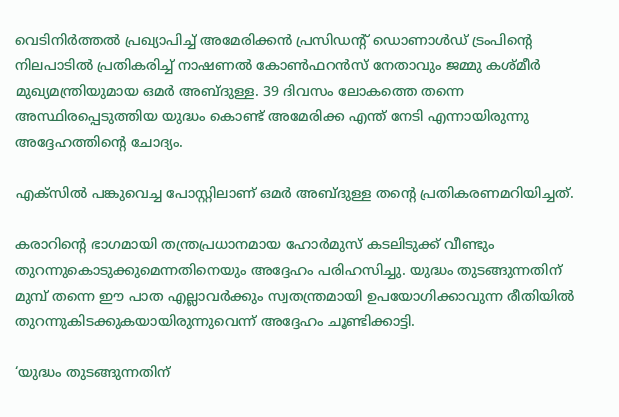വെടിനിര്‍ത്തല്‍ പ്രഖ്യാപിച്ച് അമേരിക്കന്‍ പ്രസിഡന്റ് ഡൊണാള്‍ഡ് ട്രംപിന്റെ നിലപാടില്‍ പ്രതികരിച്ച് നാഷണല്‍ കോണ്‍ഫറന്‍സ് നേതാവും ജമ്മു കശ്മീര്‍ മുഖ്യമന്ത്രിയുമായ ഒമര്‍ അബ്ദുള്ള. 39 ദിവസം ലോകത്തെ തന്നെ അസ്ഥിരപ്പെടുത്തിയ യുദ്ധം കൊണ്ട് അമേരിക്ക എന്ത് നേടി എന്നായിരുന്നു അദ്ദേഹത്തിന്റെ ചോദ്യം.

എക്‌സില്‍ പങ്കുവെച്ച പോസ്റ്റിലാണ് ഒമര്‍ അബ്ദുള്ള തന്റെ പ്രതികരണമറിയിച്ചത്.

കരാറിന്റെ ഭാഗമായി തന്ത്രപ്രധാനമായ ഹോര്‍മുസ് കടലിടുക്ക് വീണ്ടും തുറന്നുകൊടുക്കുമെന്നതിനെയും അദ്ദേഹം പരിഹസിച്ചു. യുദ്ധം തുടങ്ങുന്നതിന് മുമ്പ് തന്നെ ഈ പാത എല്ലാവര്‍ക്കും സ്വതന്ത്രമായി ഉപയോഗിക്കാവുന്ന രീതിയില്‍ തുറന്നുകിടക്കുകയായിരുന്നുവെന്ന് അദ്ദേഹം ചൂണ്ടിക്കാട്ടി.

‘യുദ്ധം തുടങ്ങുന്നതിന്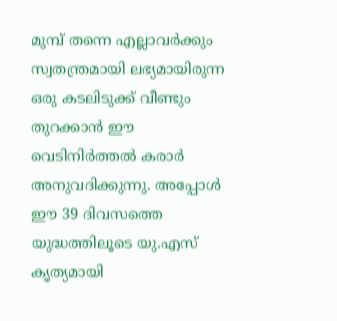മുമ്പ് തന്നെ എല്ലാവര്‍ക്കും സ്വതന്ത്രമായി ലഭ്യമായിരുന്ന ഒരു കടലിടുക്ക് വീണ്ടും തുറക്കാന്‍ ഈ വെടിനിര്‍ത്തല്‍ കരാര്‍ അനുവദിക്കുന്നു. അപ്പോള്‍ ഈ 39 ദിവസത്തെ യുദ്ധത്തിലൂടെ യു.എസ് കൃത്യമായി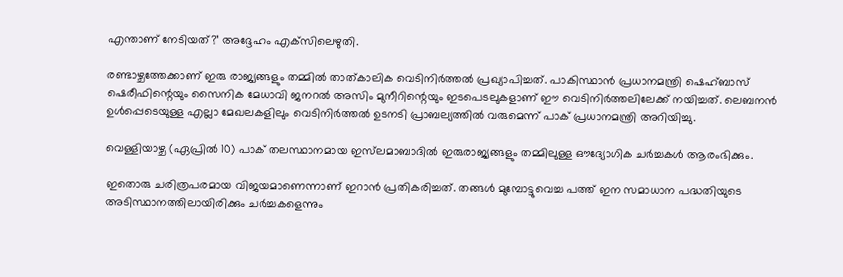എന്താണ് നേടിയത്?’ അദ്ദേഹം എക്‌സിലെഴുതി.

രണ്ടാഴ്ചത്തേക്കാണ് ഇരു രാജ്യങ്ങളും തമ്മില്‍ താത്കാലിക വെടിനിര്‍ത്തല്‍ പ്രഖ്യാപിച്ചത്. പാകിസ്ഥാന്‍ പ്രധാനമന്ത്രി ഷെഹ്ബാസ് ഷെരീഫിന്റെയും സൈനിക മേധാവി ജനറല്‍ അസിം മുനീറിന്റെയും ഇടപെടലുകളാണ് ഈ വെടിനിര്‍ത്തലിലേക്ക് നയിച്ചത്. ലെബനന്‍ ഉള്‍പ്പെടെയുള്ള എല്ലാ മേഖലകളിലും വെടിനിര്‍ത്തല്‍ ഉടനടി പ്രാബല്യത്തില്‍ വരുമെന്ന് പാക് പ്രധാനമന്ത്രി അറിയിച്ചു.

വെള്ളിയാഴ്ച (ഏപ്രില്‍ 10) പാക് തലസ്ഥാനമായ ഇസ്‌ലമാബാദില്‍ ഇരുരാജ്യങ്ങളും തമ്മിലുള്ള ഔദ്യോഗിക ചര്‍ച്ചകള്‍ ആരംഭിക്കും.

ഇതൊരു ചരിത്രപരമായ വിജയമാണെന്നാണ് ഇറാന്‍ പ്രതികരിച്ചത്. തങ്ങള്‍ മുമ്പോട്ടുവെച്ച പത്ത് ഇന സമാധാന പദ്ധതിയുടെ അടിസ്ഥാനത്തിലായിരിക്കും ചര്‍ച്ചകളെന്നും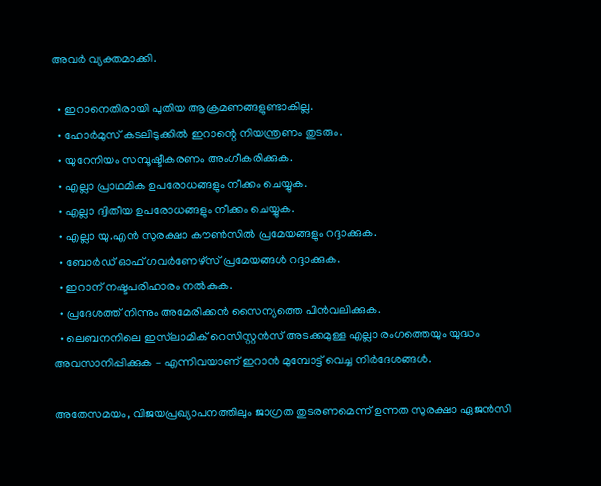അവര്‍ വ്യക്തമാക്കി.

  • ഇറാനെതിരായി പുതിയ ആക്രമണങ്ങളുണ്ടാകില്ല.
  • ഹോര്‍മുസ് കടലിടുക്കില്‍ ഇറാന്റെ നിയന്ത്രണം തുടരും.
  • യുറേനിയം സമ്പൂഷ്ടീകരണം അംഗീകരിക്കുക.
  • എല്ലാ പ്രാഥമിക ഉപരോധങ്ങളും നീക്കം ചെയ്യുക.
  • എല്ലാ ദ്വിതീയ ഉപരോധങ്ങളും നീക്കം ചെയ്യുക.
  • എല്ലാ യു.എന്‍ സുരക്ഷാ കൗണ്‍സില്‍ പ്രമേയങ്ങളും റദ്ദാക്കുക.
  • ബോര്‍ഡ് ഓഫ് ഗവര്‍ണേഴ്സ് പ്രമേയങ്ങള്‍ റദ്ദാക്കുക.
  • ഇറാന് നഷ്ടപരിഹാരം നല്‍കുക.
  • പ്രദേശത്ത് നിന്നും അമേരിക്കന്‍ സൈന്യത്തെ പിന്‍വലിക്കുക.
  • ലെബനനിലെ ഇസ്‌ലാമിക് റെസിസ്റ്റന്‍സ് അടക്കമുള്ള എല്ലാ രംഗത്തെയും യുദ്ധം അവസാനിപ്പിക്കുക – എന്നിവയാണ് ഇറാന്‍ മുമ്പോട്ട് വെച്ച നിര്‍ദേശങ്ങള്‍.

അതേസമയം, വിജയപ്രഖ്യാപനത്തിലും ജാഗ്രത തുടരണമെന്ന് ഉന്നത സുരക്ഷാ ഏജന്‍സി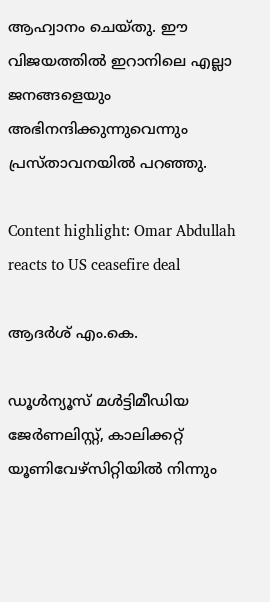ആഹ്വാനം ചെയ്തു. ഈ വിജയത്തില്‍ ഇറാനിലെ എല്ലാ ജനങ്ങളെയും അഭിനന്ദിക്കുന്നുവെന്നും പ്രസ്താവനയില്‍ പറഞ്ഞു.

Content highlight: Omar Abdullah reacts to US ceasefire deal

ആദര്‍ശ് എം.കെ.

ഡൂള്‍ന്യൂസ് മള്‍ട്ടിമീഡിയ ജേര്‍ണലിസ്റ്റ്, കാലിക്കറ്റ് യൂണിവേഴ്സിറ്റിയില്‍ നിന്നും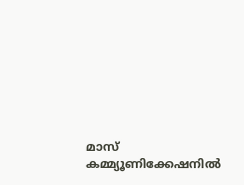മാസ് കമ്മ്യൂണിക്കേഷനില്‍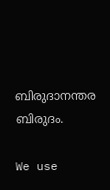ബിരുദാനന്തര ബിരുദം.

We use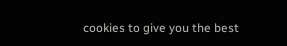cookies to give you the best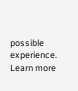possible experience. Learn more